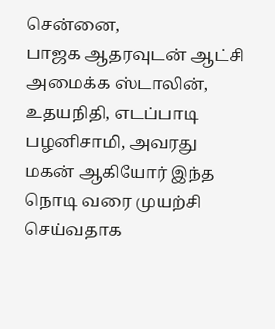சென்னை,
பாஜக ஆதரவுடன் ஆட்சி அமைக்க ஸ்டாலின், உதயநிதி, எடப்பாடி பழனிசாமி, அவரது மகன் ஆகியோர் இந்த நொடி வரை முயற்சி செய்வதாக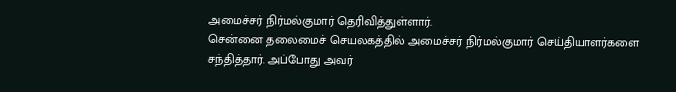அமைச்சர் நிர்மல்குமார் தெரிவித்துள்ளார்.
சென்னை தலைமைச் செயலகத்தில் அமைச்சர் நிர்மல்குமார் செய்தியாளர்களை சந்தித்தார். அப்போது அவர்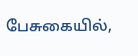பேசுகையில்,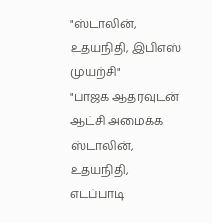"ஸ்டாலின், உதயநிதி, இபிஎஸ் முயற்சி"
"பாஜக ஆதரவுடன் ஆட்சி அமைக்க ஸ்டாலின், உதயநிதி, எடப்பாடி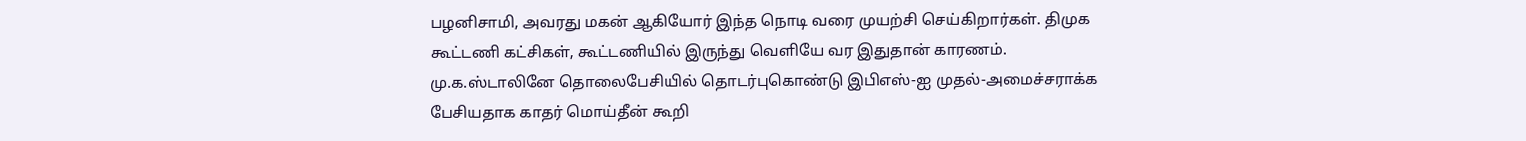பழனிசாமி, அவரது மகன் ஆகியோர் இந்த நொடி வரை முயற்சி செய்கிறார்கள். திமுக கூட்டணி கட்சிகள், கூட்டணியில் இருந்து வெளியே வர இதுதான் காரணம். மு.க.ஸ்டாலினே தொலைபேசியில் தொடர்புகொண்டு இபிஎஸ்-ஐ முதல்-அமைச்சராக்க பேசியதாக காதர் மொய்தீன் கூறி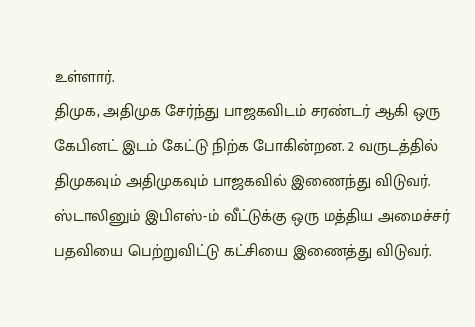உள்ளார்.
திமுக, அதிமுக சேர்ந்து பாஜகவிடம் சரண்டர் ஆகி ஒரு கேபினட் இடம் கேட்டு நிற்க போகின்றன. 2 வருடத்தில் திமுகவும் அதிமுகவும் பாஜகவில் இணைந்து விடுவர். ஸ்டாலினும் இபிஎஸ்-ம் வீட்டுக்கு ஒரு மத்திய அமைச்சர் பதவியை பெற்றுவிட்டு கட்சியை இணைத்து விடுவர்.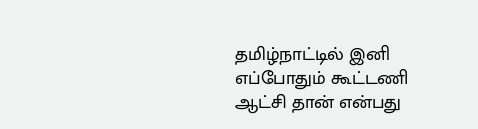தமிழ்நாட்டில் இனி எப்போதும் கூட்டணி ஆட்சி தான் என்பது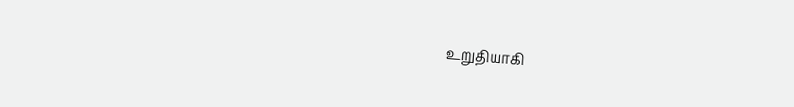உறுதியாகி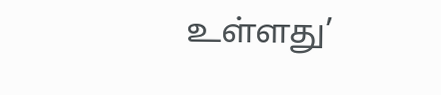உள்ளது’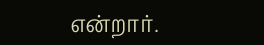என்றார்.